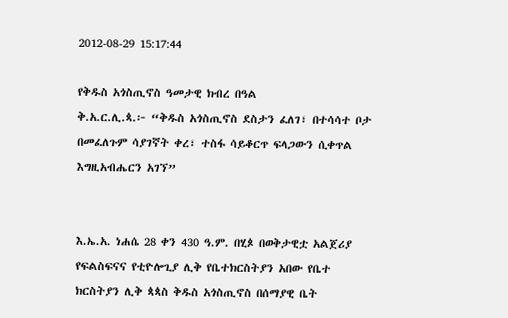2012-08-29 15:17:44

የቅዱስ አጎስጢኖስ ዓመታዊ ክብረ በዓል
ቅ.አ.ር.ሊ.ጳ.፦ “ቅዱስ አጎስጢኖስ ደስታን ፈለገ፣ በተሳሳተ ቦታ በመፈለጉም ሳያገኛት ቀረ፣ ተስፋ ሳይቆርጥ ፍላጋውን ሲቀጥል እግዚአብሔርን አገኘ”


እ.ኤ.አ. ነሐሴ 28 ቀን 430 ዓ.ም. በሂጶ በወቅታዊቷ አልጀሪያ የፍልስፍናና የቲዮሎጊያ ሊቅ የቤተክርስትያን አበው የቤተ ክርስትያን ሊቅ ጳጳስ ቅዱስ አጎስጢኖስ በሰማያዊ ቤት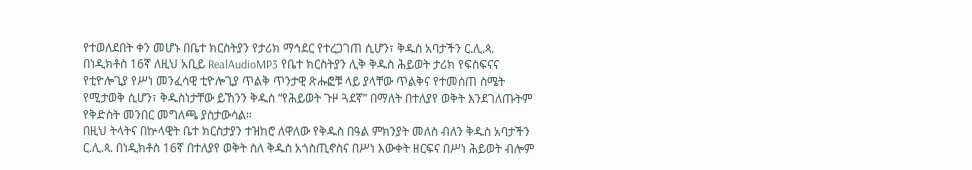የተወለደበት ቀን መሆኑ በቤተ ክርስትያን የታሪክ ማኅደር የተረጋገጠ ሲሆን፣ ቅዱስ አባታችን ር.ሊ.ጳ. በነዲክቶስ 16ኛ ለዚህ አቢይ RealAudioMP3 የቤተ ክርስትያን ሊቅ ቅዱስ ሕይወት ታሪክ የፍስፍናና የቲዮሎጊያ የሥነ መንፈሳዊ ቲዮሎጊያ ጥልቅ ጥንታዊ ጽሑፎቹ ላይ ያላቸው ጥልቅና የተመሰጠ ስሜት የሚታወቅ ሲሆን፣ ቅዱስነታቸው ይኸንን ቅዱስ “የሕይወት ጉዞ ጓደኛ” በማለት በተለያየ ወቅት እንደገለጡትም የቅድስት መንበር መግለጫ ያስታውሳል።
በዚህ ትላትና በኵላዊት ቤተ ክርስታያን ተዝከሮ ለዋለው የቅዱስ በዓል ምክንያት መለስ ብለን ቅዱስ አባታችን ር.ሊ.ጳ. በነዲክቶስ 16ኛ በተለያየ ወቅት ስለ ቅዱስ አጎስጢኖስና በሥነ እውቀት ዘርፍና በሥነ ሕይወት ብሎም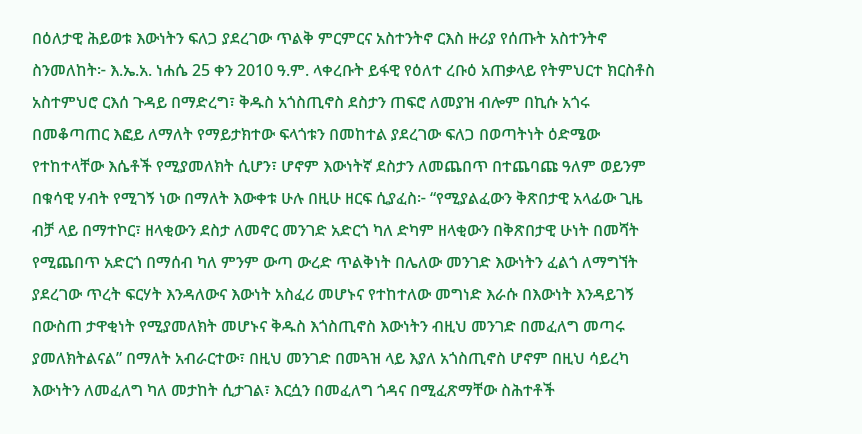በዕለታዊ ሕይወቱ እውነትን ፍለጋ ያደረገው ጥልቅ ምርምርና አስተንትኖ ርእስ ዙሪያ የሰጡት አስተንትኖ ስንመለከት፦ እ.ኤ.አ. ነሐሴ 25 ቀን 2010 ዓ.ም. ላቀረቡት ይፋዊ የዕለተ ረቡዕ አጠቃላይ የትምህርተ ክርስቶስ አስተምህሮ ርእሰ ጉዳይ በማድረግ፣ ቅዱስ አጎስጢኖስ ደስታን ጠፍሮ ለመያዝ ብሎም በኪሱ አጎሩ በመቆጣጠር እፎይ ለማለት የማይታክተው ፍላጎቱን በመከተል ያደረገው ፍለጋ በወጣትነት ዕድሜው የተከተላቸው እሴቶች የሚያመለክት ሲሆን፣ ሆኖም እውነትኛ ደስታን ለመጨበጥ በተጨባጩ ዓለም ወይንም በቁሳዊ ሃብት የሚገኝ ነው በማለት እውቀቱ ሁሉ በዚሁ ዘርፍ ሲያፈስ፦ “የሚያልፈውን ቅጽበታዊ አላፊው ጊዜ ብቻ ላይ በማተኮር፣ ዘላቂውን ደስታ ለመኖር መንገድ አድርጎ ካለ ድካም ዘላቂውን በቅጽበታዊ ሁነት በመሻት የሚጨበጥ አድርጎ በማሰብ ካለ ምንም ውጣ ውረድ ጥልቅነት በሌለው መንገድ እውነትን ፈልጎ ለማግኘት ያደረገው ጥረት ፍርሃት እንዳለውና እውነት አስፈሪ መሆኑና የተከተለው መግነድ እራሱ በእውነት እንዳይገኝ በውስጠ ታዋቂነት የሚያመለክት መሆኑና ቅዱስ እጎስጢኖስ እውነትን ብዚህ መንገድ በመፈለግ መጣሩ ያመለክትልናል” በማለት አብራርተው፣ በዚህ መንገድ በመጓዝ ላይ እያለ አጎስጢኖስ ሆኖም በዚህ ሳይረካ እውነትን ለመፈለግ ካለ መታከት ሲታገል፣ እርሷን በመፈለግ ጎዳና በሚፈጽማቸው ስሕተቶች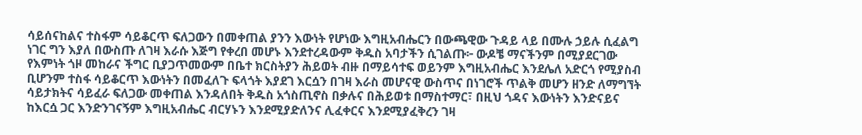ሳይሰናከልና ተስፋም ሳይቆርጥ ፍለጋውን በመቀጠል ያንን እውነት የሆነው እግዚአብሔርን በውጫዊው ጉዳይ ላይ በሙሉ ኃይሉ ሲፈልግ ነገር ግን እያለ በውስጡ ለገዛ እራሱ እጅግ የቀረበ መሆኑ እንደተረዳውም ቅዱስ አባታችን ሲገልጡ፦ ውዶቼ ማናችንም በሚያደርገው የእምነት ጎዞ መከራና ችግር ቢያጋጥመውም በቤተ ክርስትያን ሕይወት ብዙ በማይሳተፍ ወይንም እግዚአብሔር እንደሌለ አድርጎ የሚያስብ ቢሆንም ተስፋ ሳይቆርጥ እውነትን በመፈለጉ ፍላጎት እያደገ እርሷን በገዛ እራስ መሆናዊ ውስጥና በነገሮች ጥልቅ መሆን ዘንድ ለማግኘት ሳይታክትና ሳይፈራ ፍለጋው መቀጠል እንዳለበት ቅዱስ አጎስጢኖስ በቃሉና በሕይወቱ በማስተማር፣ በዚህ ጎዳና እውነትን እንድናይና ከእርሷ ጋር እንድንገናኝም እግዚአብሔር ብርሃኑን እንደሚያድለንና ሊፈቀርና እንደሚያፈቅረን ገዛ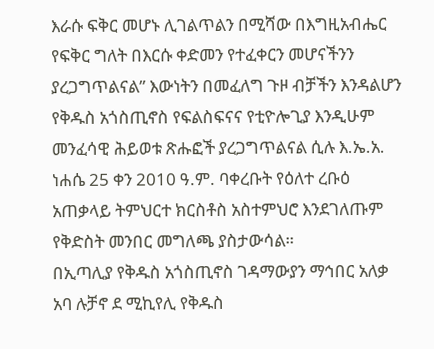እራሱ ፍቅር መሆኑ ሊገልጥልን በሚሻው በእግዚአብሔር የፍቅር ግለት በእርሱ ቀድመን የተፈቀርን መሆናችንን ያረጋግጥልናል” እውነትን በመፈለግ ጉዞ ብቻችን እንዳልሆን የቅዱስ አጎስጢኖስ የፍልስፍናና የቲዮሎጊያ እንዲሁም መንፈሳዊ ሕይወቱ ጽሑፎች ያረጋግጥልናል ሲሉ እ.ኤ.አ. ነሐሴ 25 ቀን 2010 ዓ.ም. ባቀረቡት የዕለተ ረቡዕ አጠቃላይ ትምህርተ ክርስቶስ አስተምህሮ እንደገለጡም የቅድስት መንበር መግለጫ ያስታውሳል።
በኢጣሊያ የቅዱስ አጎስጢኖስ ገዳማውያን ማኅበር አለቃ አባ ሉቻኖ ደ ሚኪየሊ የቅዱስ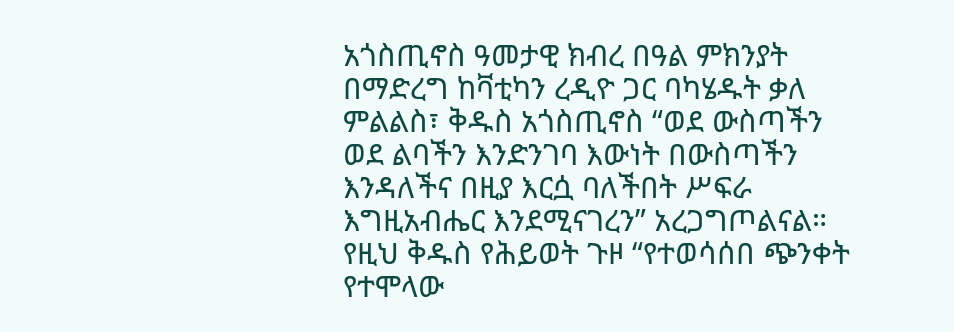አጎስጢኖስ ዓመታዊ ክብረ በዓል ምክንያት በማድረግ ከቫቲካን ረዲዮ ጋር ባካሄዱት ቃለ ምልልስ፣ ቅዱስ አጎስጢኖስ “ወደ ውስጣችን ወደ ልባችን እንድንገባ እውነት በውስጣችን እንዳለችና በዚያ እርሷ ባለችበት ሥፍራ እግዚአብሔር እንደሚናገረን” አረጋግጦልናል። የዚህ ቅዱስ የሕይወት ጉዞ “የተወሳሰበ ጭንቀት የተሞላው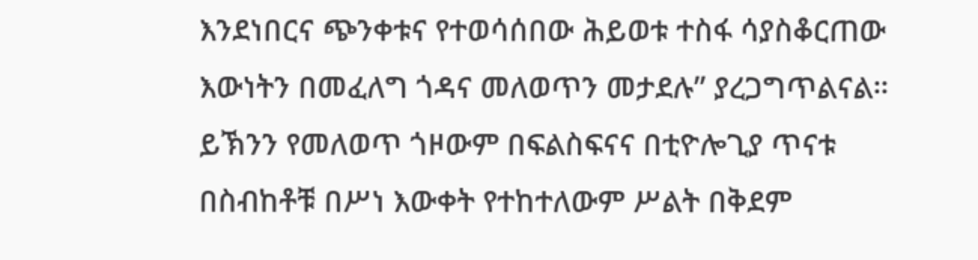እንደነበርና ጭንቀቱና የተወሳሰበው ሕይወቱ ተስፋ ሳያስቆርጠው እውነትን በመፈለግ ጎዳና መለወጥን መታደሉ” ያረጋግጥልናል። ይኽንን የመለወጥ ጎዞውም በፍልስፍናና በቲዮሎጊያ ጥናቱ በስብከቶቹ በሥነ እውቀት የተከተለውም ሥልት በቅደም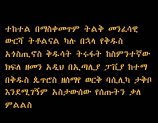ተከተል በማስቀመጥም ትልቅ መንፈሳዊ ውርሻ ትቶልናል ካሉ በኋላ የቅዱስ አጎስጢኖስ ቅዱሳት ትሩፋት ከስምንተኛው ክፍለ ዘመን አዲህ በኢጣሊያ ፓቪያ ከተማ በቅዱስ ጴጥሮስ ዘሰማየ ወርቅ ባሲሊካ ታቅቦ እንደሚገኝም አስታውሰው የሰጡትን ቃለ ምልልስ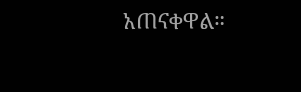አጠናቀዋል።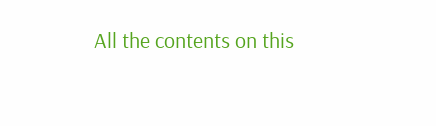All the contents on this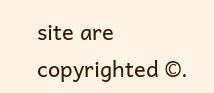site are copyrighted ©.